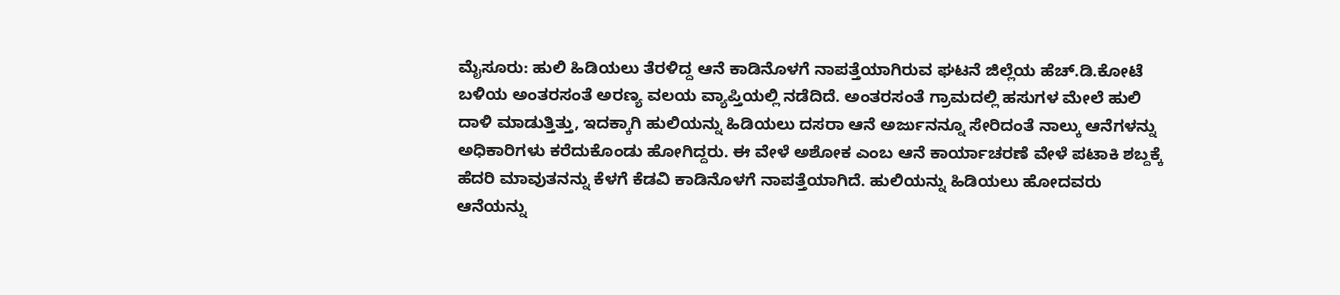ಮೈಸೂರು: ಹುಲಿ ಹಿಡಿಯಲು ತೆರಳಿದ್ದ ಆನೆ ಕಾಡಿನೊಳಗೆ ನಾಪತ್ತೆಯಾಗಿರುವ ಘಟನೆ ಜಿಲ್ಲೆಯ ಹೆಚ್.ಡಿ.ಕೋಟೆ ಬಳಿಯ ಅಂತರಸಂತೆ ಅರಣ್ಯ ವಲಯ ವ್ಯಾಪ್ತಿಯಲ್ಲಿ ನಡೆದಿದೆ. ಅಂತರಸಂತೆ ಗ್ರಾಮದಲ್ಲಿ ಹಸುಗಳ ಮೇಲೆ ಹುಲಿ ದಾಳಿ ಮಾಡುತ್ತಿತ್ತು, ಇದಕ್ಕಾಗಿ ಹುಲಿಯನ್ನು ಹಿಡಿಯಲು ದಸರಾ ಆನೆ ಅರ್ಜುನನ್ನೂ ಸೇರಿದಂತೆ ನಾಲ್ಕು ಆನೆಗಳನ್ನು ಅಧಿಕಾರಿಗಳು ಕರೆದುಕೊಂಡು ಹೋಗಿದ್ದರು. ಈ ವೇಳೆ ಅಶೋಕ ಎಂಬ ಆನೆ ಕಾರ್ಯಾಚರಣೆ ವೇಳೆ ಪಟಾಕಿ ಶಬ್ದಕ್ಕೆ ಹೆದರಿ ಮಾವುತನನ್ನು ಕೆಳಗೆ ಕೆಡವಿ ಕಾಡಿನೊಳಗೆ ನಾಪತ್ತೆಯಾಗಿದೆ. ಹುಲಿಯನ್ನು ಹಿಡಿಯಲು ಹೋದವರು ಆನೆಯನ್ನು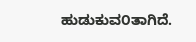ಹುಡುಕುವ೦ತಾಗಿದೆ.